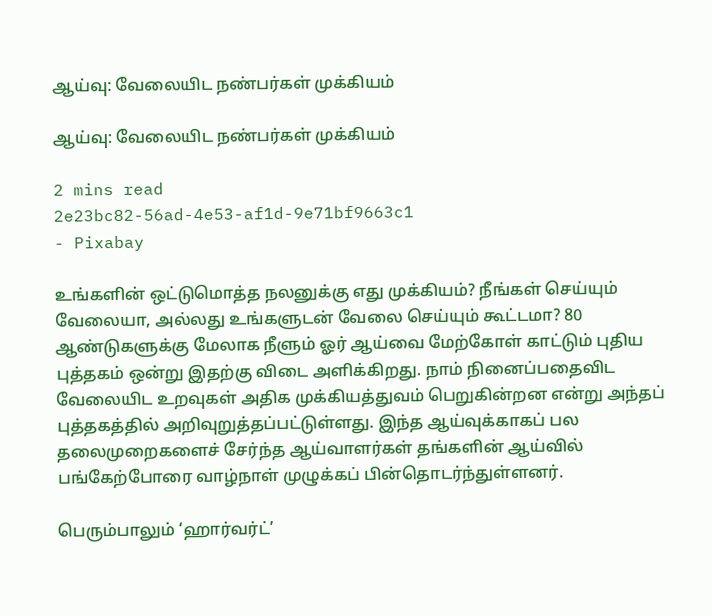ஆய்வு: வேலையிட நண்பர்கள் முக்கியம்

ஆய்வு: வேலையிட நண்பர்கள் முக்கியம்

2 mins read
2e23bc82-56ad-4e53-af1d-9e71bf9663c1
- Pixabay

உங்களின் ஒட்டுமொத்த நலனுக்கு எது முக்கியம்? நீங்கள் செய்யும் வேலையா, அல்லது உங்களுடன் வேலை செய்யும் கூட்டமா? 80 ஆண்டுகளுக்கு மேலாக நீளும் ஓர் ஆய்வை மேற்கோள் காட்டும் புதிய புத்தகம் ஒன்று இதற்கு விடை அளிக்கிறது. நாம் நினைப்பதைவிட வேலையிட உறவுகள் அதிக முக்கியத்துவம் பெறுகின்றன என்று அந்தப் புத்தகத்தில் அறிவுறுத்தப்பட்டுள்ளது. இந்த ஆய்வுக்காகப் பல தலைமுறைகளைச் சேர்ந்த ஆய்வாளர்கள் தங்களின் ஆய்வில் பங்கேற்போரை வாழ்நாள் முழுக்கப் பின்தொடர்ந்துள்ளனர்.

பெரும்பாலும் ‘ஹார்வர்ட்’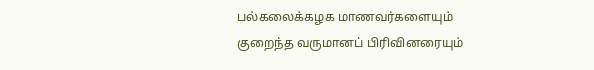பல்கலைக்கழக மாணவர்களையும் குறைந்த வருமானப் பிரிவினரையும்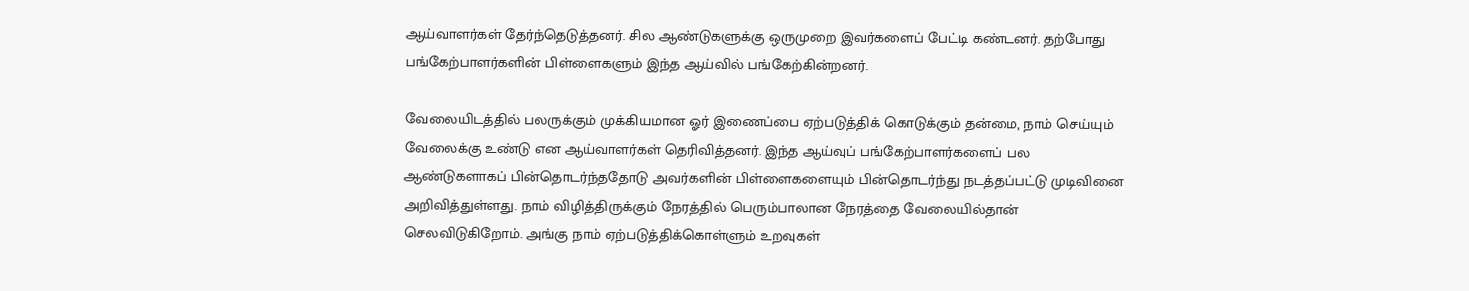ஆய்வாளர்கள் தேர்ந்தெடுத்தனர். சில ஆண்டுகளுக்கு ஒருமுறை இவர்களைப் பேட்டி கண்டனர். தற்போது பங்கேற்பாளர்களின் பிள்ளைகளும் இந்த ஆய்வில் பங்கேற்கின்றனர்.

வேலையிடத்தில் பலருக்கும் முக்கியமான ஓர் இணைப்பை ஏற்படுத்திக் கொடுக்கும் தன்மை, நாம் செய்யும் வேலைக்கு உண்டு என ஆய்வாளர்கள் தெரிவித்தனர். இந்த ஆய்வுப் பங்கேற்பாளர்களைப் பல ஆண்டுகளாகப் பின்தொடர்ந்ததோடு அவர்களின் பிள்ளைகளையும் பின்தொடர்ந்து நடத்தப்பட்டு முடிவினை அறிவித்துள்ளது. நாம் விழித்திருக்கும் நேரத்தில் பெரும்பாலான நேரத்தை வேலையில்தான் செலவிடுகிறோம். அங்கு நாம் ஏற்படுத்திக்கொள்ளும் உறவுகள்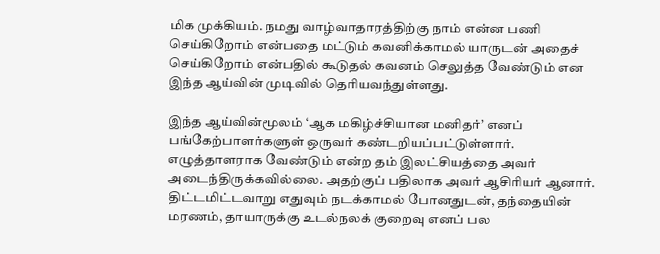மிக முக்கியம். நமது வாழ்வாதாரத்திற்கு நாம் என்ன பணி செய்கிறோம் என்பதை மட்டும் கவனிக்காமல் யாருடன் அதைச் செய்கிறோம் என்பதில் கூடுதல் கவனம் செலுத்த வேண்டும் என இந்த ஆய்வின் முடிவில் தெரியவந்துள்ளது.

இந்த ஆய்வின்மூலம் ‘ஆக மகிழ்ச்சியான மனிதர்’ எனப் பங்கேற்பாளர்களுள் ஒருவர் கண்டறியப்பட்டுள்ளார். எழுத்தாளராக வேண்டும் என்ற தம் இலட்சியத்தை அவர் அடைந்திருக்கவில்லை. அதற்குப் பதிலாக அவர் ஆசிரியர் ஆனார். திட்டமிட்டவாறு எதுவும் நடக்காமல் போனதுடன், தந்தையின் மரணம், தாயாருக்கு உடல்நலக் குறைவு எனப் பல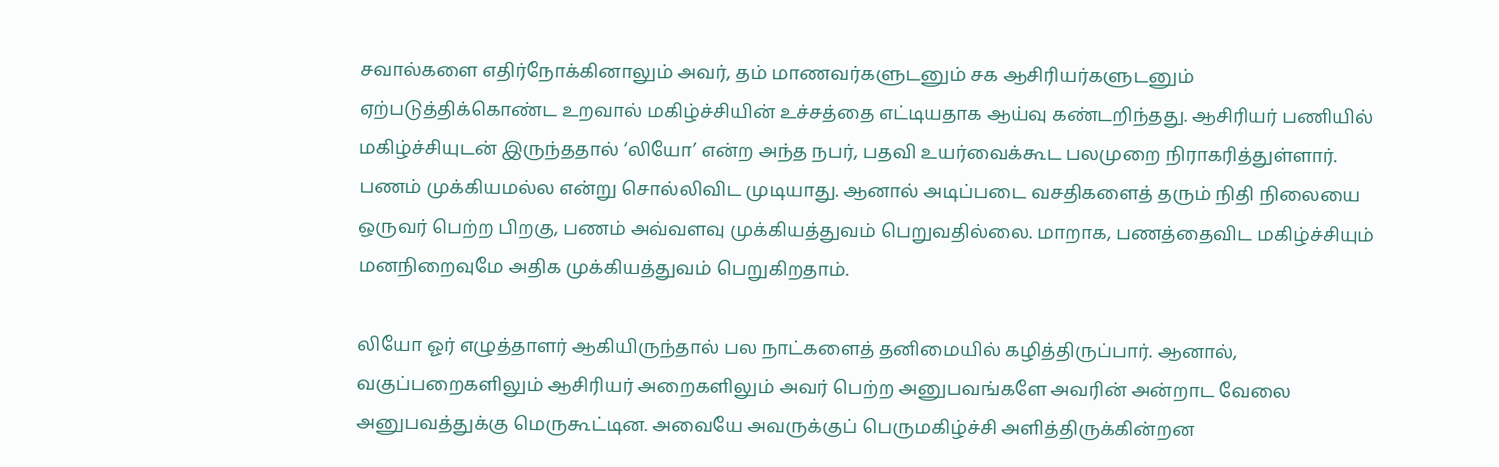சவால்களை எதிர்நோக்கினாலும் அவர், தம் மாணவர்களுடனும் சக ஆசிரியர்களுடனும் ஏற்படுத்திக்கொண்ட உறவால் மகிழ்ச்சியின் உச்சத்தை எட்டியதாக ஆய்வு கண்டறிந்தது. ஆசிரியர் பணியில் மகிழ்ச்சியுடன் இருந்ததால் ‘லியோ’ என்ற அந்த நபர், பதவி உயர்வைக்கூட பலமுறை நிராகரித்துள்ளார். பணம் முக்கியமல்ல என்று சொல்லிவிட முடியாது. ஆனால் அடிப்படை வசதிகளைத் தரும் நிதி நிலையை ஒருவர் பெற்ற பிறகு, பணம் அவ்வளவு முக்கியத்துவம் பெறுவதில்லை. மாறாக, பணத்தைவிட மகிழ்ச்சியும் மனநிறைவுமே அதிக முக்கியத்துவம் பெறுகிறதாம்.

லியோ ஓர் எழுத்தாளர் ஆகியிருந்தால் பல நாட்களைத் தனிமையில் கழித்திருப்பார். ஆனால், வகுப்பறைகளிலும் ஆசிரியர் அறைகளிலும் அவர் பெற்ற அனுபவங்களே அவரின் அன்றாட வேலை அனுபவத்துக்கு மெருகூட்டின. அவையே அவருக்குப் பெருமகிழ்ச்சி அளித்திருக்கின்றன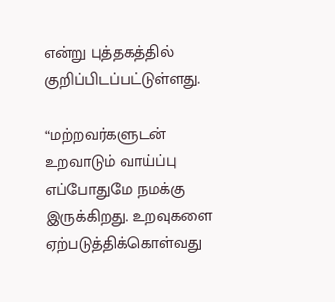என்று புத்தகத்தில் குறிப்பிடப்பட்டுள்ளது.

“மற்றவர்களுடன் உறவாடும் வாய்ப்பு எப்போதுமே நமக்கு இருக்கிறது. உறவுகளை ஏற்படுத்திக்கொள்வது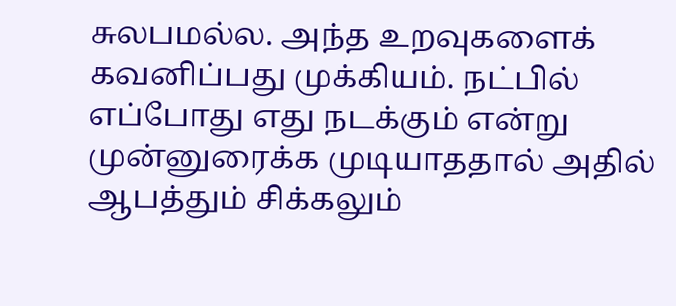சுலபமல்ல. அந்த உறவுகளைக் கவனிப்பது முக்கியம். நட்பில் எப்போது எது நடக்கும் என்று முன்னுரைக்க முடியாததால் அதில் ஆபத்தும் சிக்கலும்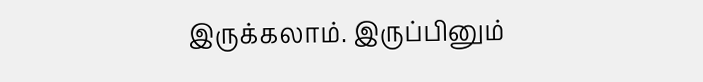இருக்கலாம். இருப்பினும்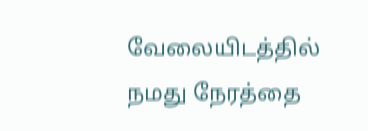வேலையிடத்தில் நமது நேரத்தை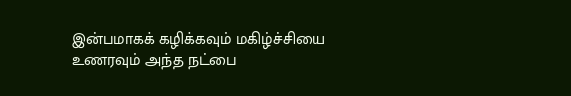இன்பமாகக் கழிக்கவும் மகிழ்ச்சியை உணரவும் அந்த நட்பை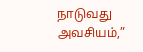நாடுவது அவசியம்,”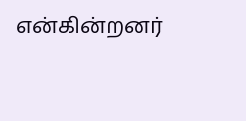என்கின்றனர்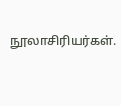நூலாசிரியர்கள்.